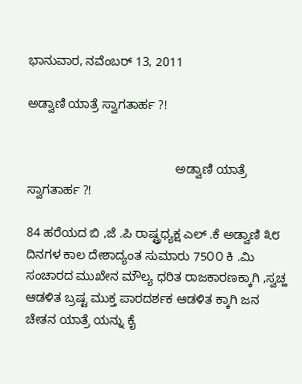ಭಾನುವಾರ, ನವೆಂಬರ್ 13, 2011

ಅಡ್ವಾಣಿ ಯಾತ್ರೆ ಸ್ವಾಗತಾರ್ಹ ?!


                                           ಅಡ್ವಾಣಿ ಯಾತ್ರೆ ಸ್ವಾಗತಾರ್ಹ ?!

84 ಹರೆಯದ ಬಿ ,ಜೆ .ಪಿ ರಾಷ್ಟ್ರಧ್ಯಕ್ಷ ಎಲ್ .ಕೆ ಅಡ್ವಾಣಿ ೩೮ ದಿನಗಳ ಕಾಲ ದೇಶಾದ್ಯಂತ ಸುಮಾರು 75೦೦ ಕಿ .ಮಿ ಸಂಚಾರದ ಮುಖೇನ ಮೌಲ್ಯ ಧರಿತ ರಾಜಕಾರಣಕ್ಕಾಗಿ ,ಸ್ವಚ್ಹ ಆಡಳಿತ ಬ್ರಷ್ಟ ಮುಕ್ತ ಪಾರದರ್ಶಕ ಆಡಳಿತ ಕ್ಕಾಗಿ ಜನ ಚೇತನ ಯಾತ್ರೆ ಯನ್ನು ಕೈ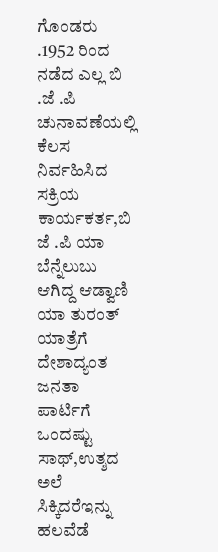ಗೊಂಡರು .1952 ರಿಂದ ನಡೆದ ಎಲ್ಲ ಬಿ .ಜೆ .ಪಿ ಚುನಾವಣೆಯಲ್ಲಿ ಕೆಲಸ ನಿರ್ವಹಿಸಿದ ಸಕ್ರಿಯ ಕಾರ್ಯಕರ್ತ,ಬಿ ಜೆ .ಪಿ ಯಾ ಬೆನ್ನೆಲುಬು ಆಗಿದ್ದ ಆಡ್ವಾಣಿ ಯಾ ತುರಂತ್ ಯಾತ್ರೆಗೆ ದೇಶಾದ್ಯಂತ ಜನತಾ ಪಾರ್ಟಿಗೆ ಒಂದಷ್ಟು ಸಾಥ್,ಉತ್ಶದ ಅಲೆ ಸಿಕ್ಕಿದರೆಇನ್ನು ಹಲವೆಡೆ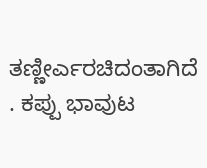ತಣ್ಣೀರ್ಎರಚಿದಂತಾಗಿದೆ . ಕಪ್ಪು ಭಾವುಟ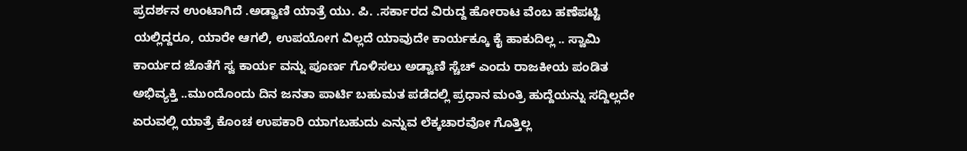ಪ್ರದರ್ಶನ ಉಂಟಾಗಿದೆ .ಅಡ್ವಾಣಿ ಯಾತ್ರೆ ಯು. ಪಿ. .ಸರ್ಕಾರದ ವಿರುದ್ದ ಹೋರಾಟ ವೆಂಬ ಹಣೆಪಟ್ಟಿ ಯಲ್ಲಿದ್ದರೂ, ಯಾರೇ ಆಗಲಿ, ಉಪಯೋಗ ವಿಲ್ಲದೆ ಯಾವುದೇ ಕಾರ್ಯಕ್ಕೂ ಕೈ ಹಾಕುದಿಲ್ಲ .. ಸ್ವಾಮಿ ಕಾರ್ಯದ ಜೊತೆಗೆ ಸ್ವ ಕಾರ್ಯ ವನ್ನು ಪೂರ್ಣ ಗೊಳಿಸಲು ಅಡ್ವಾಣಿ ಸ್ಚೆಚ್ ಎಂದು ರಾಜಕೀಯ ಪಂಡಿತ ಅಭಿವ್ಯಕ್ತಿ ..ಮುಂದೊಂದು ದಿನ ಜನತಾ ಪಾರ್ಟಿ ಬಹುಮತ ಪಡೆದಲ್ಲಿ ಪ್ರಧಾನ ಮಂತ್ರಿ ಹುದ್ದೆಯನ್ನು ಸದ್ದಿಲ್ಲದೇ ಏರುವಲ್ಲಿ ಯಾತ್ರೆ ಕೊಂಚ ಉಪಕಾರಿ ಯಾಗಬಹುದು ಎನ್ನುವ ಲೆಕ್ಕಚಾರವೋ ಗೊತ್ತಿಲ್ಲ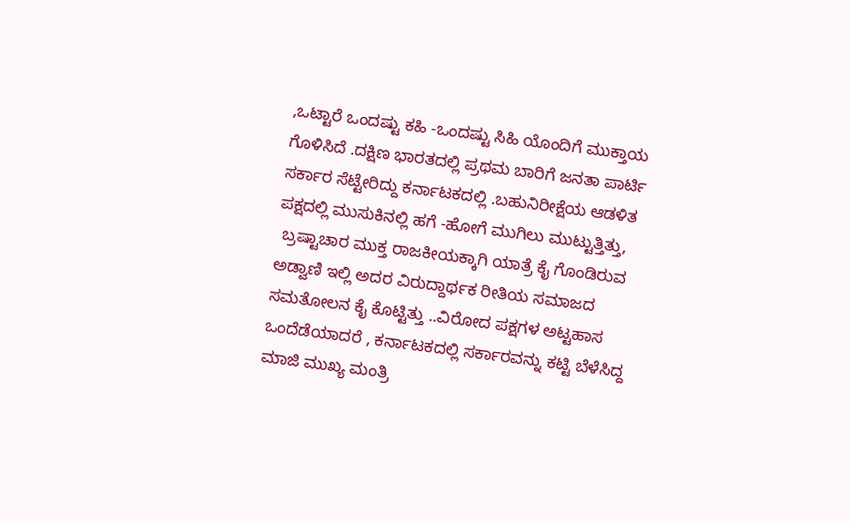,ಒಟ್ಟಾರೆ ಒಂದಷ್ಟು ಕಹಿ -ಒಂದಷ್ಟು ಸಿಹಿ ಯೊಂದಿಗೆ ಮುಕ್ತಾಯ ಗೊಳಿಸಿದೆ .ದಕ್ಷಿಣ ಭಾರತದಲ್ಲಿ ಪ್ರಥಮ ಬಾರಿಗೆ ಜನತಾ ಪಾರ್ಟಿ ಸರ್ಕಾರ ಸೆಟ್ಟೇರಿದ್ದು ಕರ್ನಾಟಕದಲ್ಲಿ .ಬಹುನಿರೀಕ್ಷೆಯ ಆಡಳಿತ ಪಕ್ಷದಲ್ಲಿ ಮುಸುಕಿನಲ್ಲಿ ಹಗೆ -ಹೋಗೆ ಮುಗಿಲು ಮುಟ್ಟುತ್ತಿತ್ತು,
 ಬ್ರಷ್ಟಾಚಾರ ಮುಕ್ತ ರಾಜಕೀಯಕ್ಕಾಗಿ ಯಾತ್ರೆ ಕೈ ಗೊಂಡಿರುವ ಅಡ್ವಾಣಿ ಇಲ್ಲಿ ಅದರ ವಿರುದ್ದಾರ್ಥಕ ರೀತಿಯ ಸಮಾಜದ ಸಮತೋಲನ ಕೈ ಕೊಟ್ಟಿತ್ತು ..ವಿರೋದ ಪಕ್ಷಗಳ ಅಟ್ಟಹಾಸ ಒಂದೆಡೆಯಾದರೆ , ಕರ್ನಾಟಕದಲ್ಲಿ ಸರ್ಕಾರವನ್ನು ಕಟ್ಟಿ ಬೆಳೆಸಿದ್ದ ಮಾಜಿ ಮುಖ್ಯ ಮಂತ್ರಿ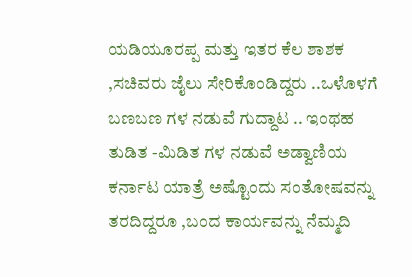ಯಡಿಯೂರಪ್ಪ ಮತ್ತು ಇತರ ಕೆಲ ಶಾಶಕ ,ಸಚಿವರು ಜೈಲು ಸೇರಿಕೊಂಡಿದ್ದರು ..ಒಳೊಳಗೆ ಬಣಬಣ ಗಳ ನಡುವೆ ಗುದ್ದಾಟ .. ಇಂಥಹ ತುಡಿತ -ಮಿಡಿತ ಗಳ ನಡುವೆ ಅಡ್ವಾಣಿಯ ಕರ್ನಾಟ ಯಾತ್ರೆ ಅಷ್ಟೊಂದು ಸಂತೋಷವನ್ನು ತರದಿದ್ದರೂ ,ಬಂದ ಕಾರ್ಯವನ್ನು ನೆಮ್ಮದಿ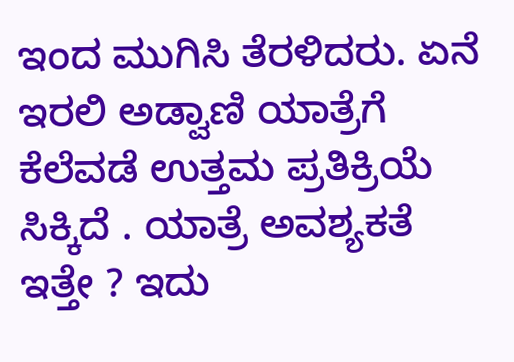ಇಂದ ಮುಗಿಸಿ ತೆರಳಿದರು. ಏನೆ ಇರಲಿ ಅಡ್ವಾಣಿ ಯಾತ್ರೆಗೆ ಕೆಲೆವಡೆ ಉತ್ತಮ ಪ್ರತಿಕ್ರಿಯೆ ಸಿಕ್ಕಿದೆ . ಯಾತ್ರೆ ಅವಶ್ಯಕತೆ ಇತ್ತೇ ? ಇದು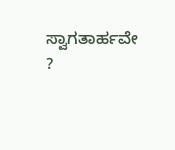ಸ್ವಾಗತಾರ್ಹವೇ ?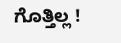ಗೊತ್ತಿಲ್ಲ !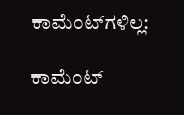ಕಾಮೆಂಟ್‌ಗಳಿಲ್ಲ:

ಕಾಮೆಂಟ್‌‌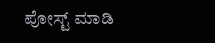ಪೋಸ್ಟ್‌ ಮಾಡಿ